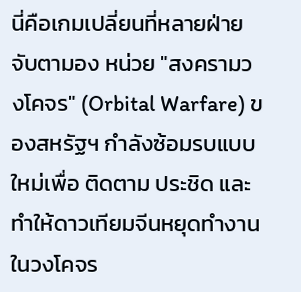นี่คือเกมเปลี่ยนที่หลายฝ่ายจับตามอง หน่วย "สงครามวงโคจร" (Orbital Warfare) ของสหรัฐฯ กำลังซ้อมรบแบบใหม่เพื่อ ติดตาม ประชิด และทำให้ดาวเทียมจีนหยุดทำงาน ในวงโคจร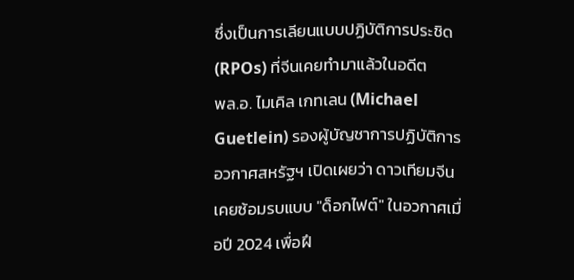ซึ่งเป็นการเลียนแบบปฏิบัติการประชิด (RPOs) ที่จีนเคยทำมาแล้วในอดีต
พล.อ. ไมเคิล เกทเลน (Michael Guetlein) รองผู้บัญชาการปฏิบัติการอวกาศสหรัฐฯ เปิดเผยว่า ดาวเทียมจีนเคยซ้อมรบแบบ "ด็อกไฟต์" ในอวกาศเมื่อปี 2024 เพื่อฝึ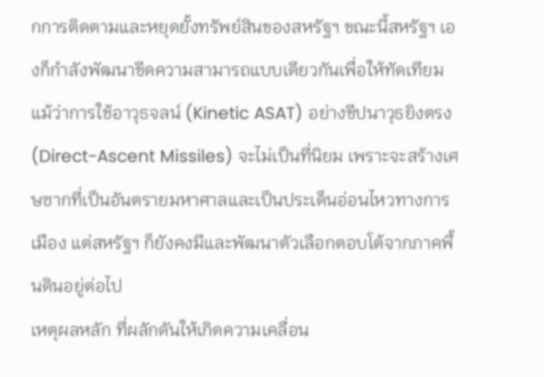กการติดตามและหยุดยั้งทรัพย์สินของสหรัฐฯ ขณะนี้สหรัฐฯ เองก็กำลังพัฒนาขีดความสามารถแบบเดียวกันเพื่อให้ทัดเทียม
แม้ว่าการใช้อาวุธจลน์ (Kinetic ASAT) อย่างขีปนาวุธยิงตรง (Direct-Ascent Missiles) จะไม่เป็นที่นิยม เพราะจะสร้างเศษซากที่เป็นอันตรายมหาศาลและเป็นประเด็นอ่อนไหวทางการเมือง แต่สหรัฐฯ ก็ยังคงมีและพัฒนาตัวเลือกตอบโต้จากภาคพื้นดินอยู่ต่อไป
เหตุผลหลัก ที่ผลักดันให้เกิดความเคลื่อน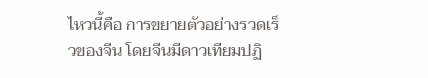ไหวนี้คือ การขยายตัวอย่างรวดเร็วของจีน โดยจีนมีดาวเทียมปฏิ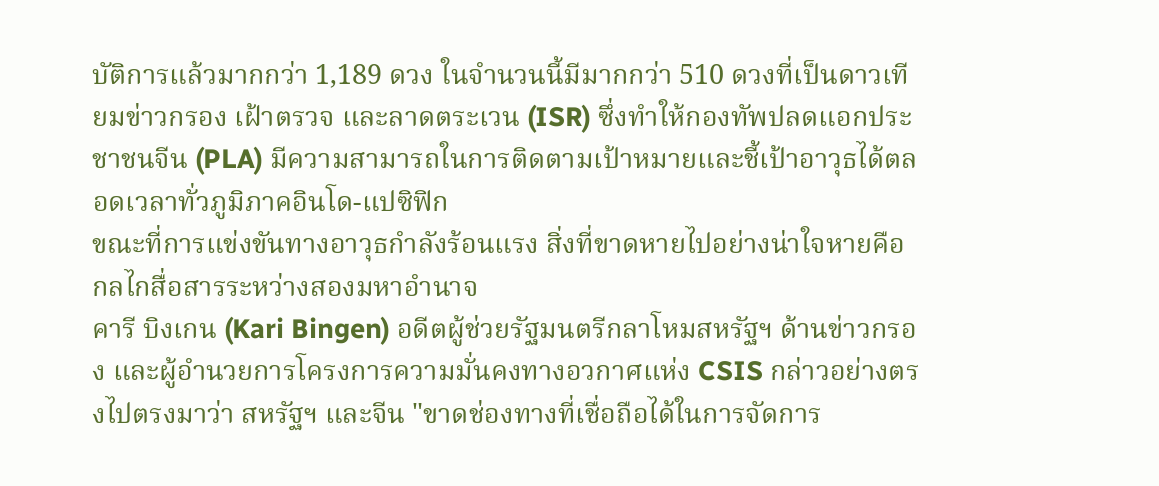บัติการแล้วมากกว่า 1,189 ดวง ในจำนวนนี้มีมากกว่า 510 ดวงที่เป็นดาวเทียมข่าวกรอง เฝ้าตรวจ และลาดตระเวน (ISR) ซึ่งทำให้กองทัพปลดแอกประชาชนจีน (PLA) มีความสามารถในการติดตามเป้าหมายและชี้เป้าอาวุธได้ตลอดเวลาทั่วภูมิภาคอินโด-แปซิฟิก
ขณะที่การแข่งขันทางอาวุธกำลังร้อนแรง สิ่งที่ขาดหายไปอย่างน่าใจหายคือ กลไกสื่อสารระหว่างสองมหาอำนาจ
คารี บิงเกน (Kari Bingen) อดีตผู้ช่วยรัฐมนตรีกลาโหมสหรัฐฯ ด้านข่าวกรอง และผู้อำนวยการโครงการความมั่นคงทางอวกาศแห่ง CSIS กล่าวอย่างตรงไปตรงมาว่า สหรัฐฯ และจีน "ขาดช่องทางที่เชื่อถือได้ในการจัดการ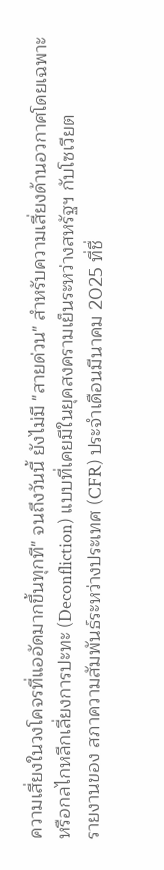ความเสี่ยงในวงโคจรที่แออัดมากขึ้นทุกที" จนถึงวันนี้ ยังไม่มี "สายด่วน" สำหรับความเสี่ยงด้านอวกาศโดยเฉพาะ หรือกลไกหลีกเลี่ยงการปะทะ (Deconfliction) แบบที่เคยมีในยุคสงครามเย็นระหว่างสหรัฐฯ กับโซเวียต
รายงานของ สภาความสัมพันธ์ระหว่างประเทศ (CFR) ประจำเดือนมีนาคม 2025 ที่ชื่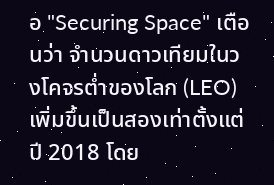อ "Securing Space" เตือนว่า จำนวนดาวเทียมในวงโคจรต่ำของโลก (LEO) เพิ่มขึ้นเป็นสองเท่าตั้งแต่ปี 2018 โดย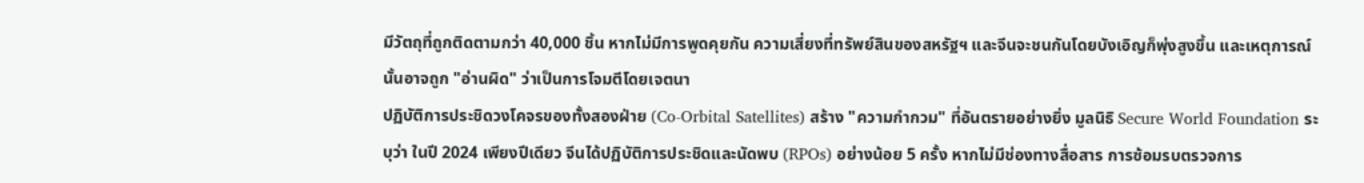มีวัตถุที่ถูกติดตามกว่า 40,000 ชิ้น หากไม่มีการพูดคุยกัน ความเสี่ยงที่ทรัพย์สินของสหรัฐฯ และจีนจะชนกันโดยบังเอิญก็พุ่งสูงขึ้น และเหตุการณ์นั้นอาจถูก "อ่านผิด" ว่าเป็นการโจมตีโดยเจตนา
ปฏิบัติการประชิดวงโคจรของทั้งสองฝ่าย (Co-Orbital Satellites) สร้าง "ความกำกวม" ที่อันตรายอย่างยิ่ง มูลนิธิ Secure World Foundation ระบุว่า ในปี 2024 เพียงปีเดียว จีนได้ปฏิบัติการประชิดและนัดพบ (RPOs) อย่างน้อย 5 ครั้ง หากไม่มีช่องทางสื่อสาร การซ้อมรบตรวจการ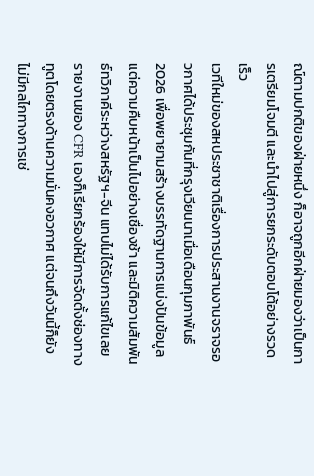ณ์ตามปกติของฝ่ายหนึ่ง ก็อาจถูกอีกฝ่ายมองว่าเป็นการเตรียมโจมตี และนำไปสู่การยกระดับตอบโต้อย่างรวดเร็ว
เวทีใหม่ของสหประชาชาติเรื่องการประสานงานจราจรอวกาศได้ประชุมกันที่กรุงเวียนนาเมื่อเดือนกุมภาพันธ์ 2026 เพื่อพยายามสร้างบรรทัดฐานการแบ่งปันข้อมูล แต่ความคืบหน้าเป็นไปอย่างเชื่องช้า และมิติความสัมพันธ์ทวิภาคีระหว่างสหรัฐฯ-จีน แทบไม่ได้รับการแก้ไขเลย รายงานของ CFR เองก็เรียกร้องให้มีการจัดตั้งช่องทางทูตโดยตรงด้านความมั่นคงอวกาศ แต่จนถึงวันนี้ก็ยังไม่มีกลไกทางการเช่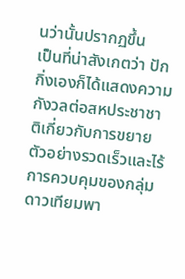นว่านั้นปรากฏขึ้น
เป็นที่น่าสังเกตว่า ปักกิ่งเองก็ได้แสดงความกังวลต่อสหประชาชาติเกี่ยวกับการขยายตัวอย่างรวดเร็วและไร้การควบคุมของกลุ่มดาวเทียมพา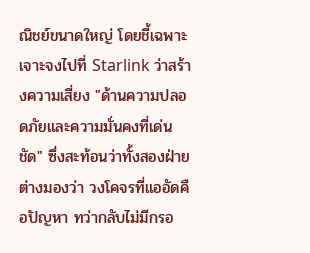ณิชย์ขนาดใหญ่ โดยชี้เฉพาะเจาะจงไปที่ Starlink ว่าสร้างความเสี่ยง "ด้านความปลอดภัยและความมั่นคงที่เด่นชัด" ซึ่งสะท้อนว่าทั้งสองฝ่ายต่างมองว่า วงโคจรที่แออัดคือปัญหา ทว่ากลับไม่มีกรอ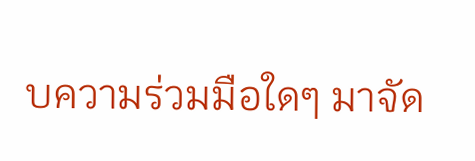บความร่วมมือใดๆ มาจัด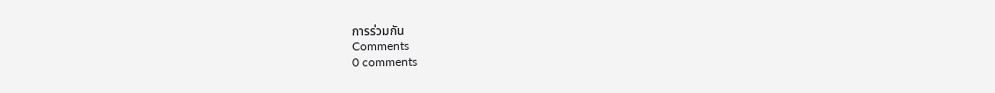การร่วมกัน
Comments
0 comments